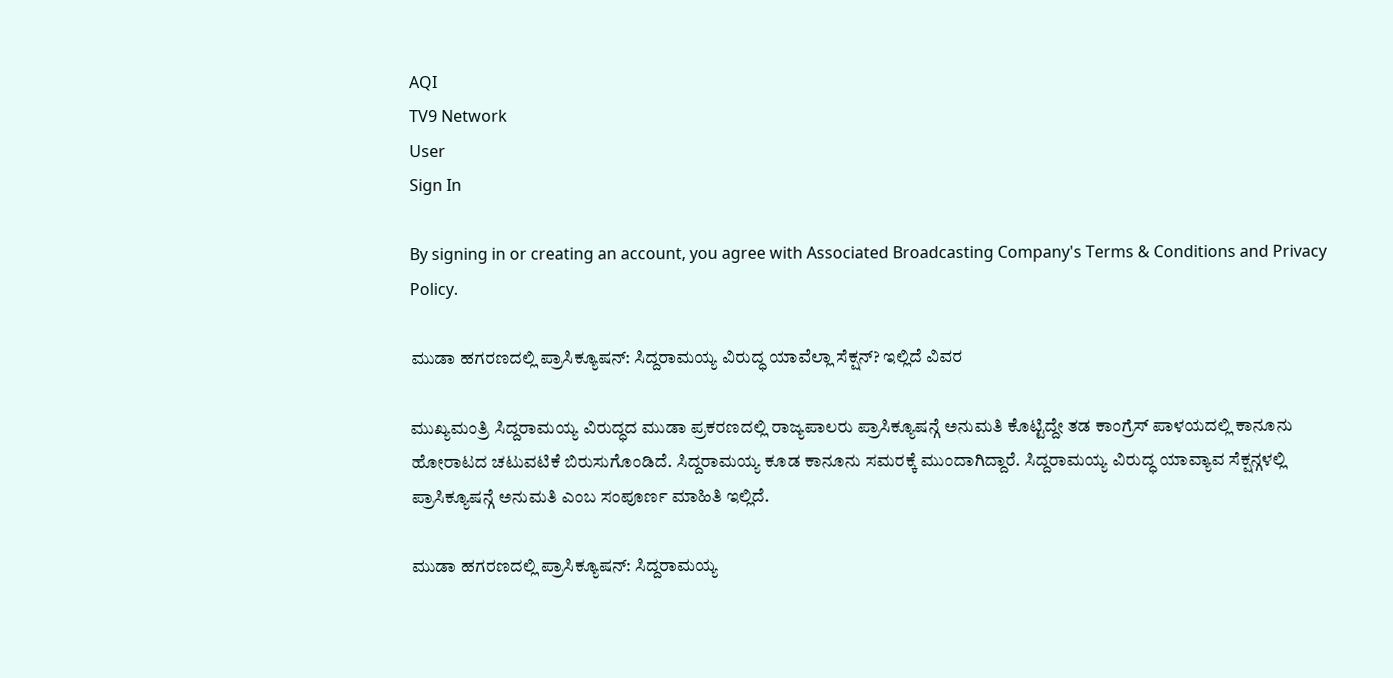AQI
TV9 Network
User
Sign In

By signing in or creating an account, you agree with Associated Broadcasting Company's Terms & Conditions and Privacy Policy.

ಮುಡಾ ಹಗರಣದಲ್ಲಿ ಪ್ರಾಸಿಕ್ಯೂಷನ್: ಸಿದ್ದರಾಮಯ್ಯ ವಿರುದ್ಧ ಯಾವೆಲ್ಲಾ ಸೆಕ್ಷನ್? ಇಲ್ಲಿದೆ ವಿವರ

ಮುಖ್ಯಮಂತ್ರಿ ಸಿದ್ದರಾಮಯ್ಯ ವಿರುದ್ಧದ ಮುಡಾ ಪ್ರಕರಣದಲ್ಲಿ ರಾಜ್ಯಪಾಲರು ಪ್ರಾಸಿಕ್ಯೂಷನ್ಗೆ ಅನುಮತಿ ಕೊಟ್ಟಿದ್ದೇ ತಡ ಕಾಂಗ್ರೆಸ್ ಪಾಳಯದಲ್ಲಿ ಕಾನೂನು ಹೋರಾಟದ ಚಟುವಟಿಕೆ ಬಿರುಸುಗೊಂಡಿದೆ. ಸಿದ್ದರಾಮಯ್ಯ ಕೂಡ ಕಾನೂನು ಸಮರಕ್ಕೆ ಮುಂದಾಗಿದ್ದಾರೆ. ಸಿದ್ದರಾಮಯ್ಯ ವಿರುದ್ಧ ಯಾವ್ಯಾವ ಸೆಕ್ಷನ್ಗಳಲ್ಲಿ ಪ್ರಾಸಿಕ್ಯೂಷನ್ಗೆ ಅನುಮತಿ ಎಂಬ ಸಂಪೂರ್ಣ ಮಾಹಿತಿ ಇಲ್ಲಿದೆ.

ಮುಡಾ ಹಗರಣದಲ್ಲಿ ಪ್ರಾಸಿಕ್ಯೂಷನ್: ಸಿದ್ದರಾಮಯ್ಯ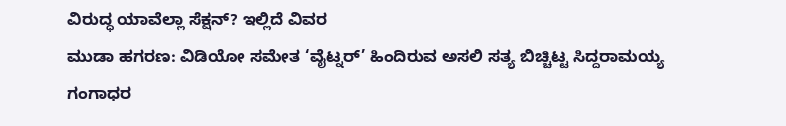ವಿರುದ್ಧ ಯಾವೆಲ್ಲಾ ಸೆಕ್ಷನ್? ಇಲ್ಲಿದೆ ವಿವರ
ಮುಡಾ ಹಗರಣ: ವಿಡಿಯೋ ಸಮೇತ ‘ವೈಟ್ನರ್‌’ ಹಿಂದಿರುವ ಅಸಲಿ ಸತ್ಯ ಬಿಚ್ಚಿಟ್ಟ ಸಿದ್ದರಾಮಯ್ಯ
ಗಂಗಾಧರ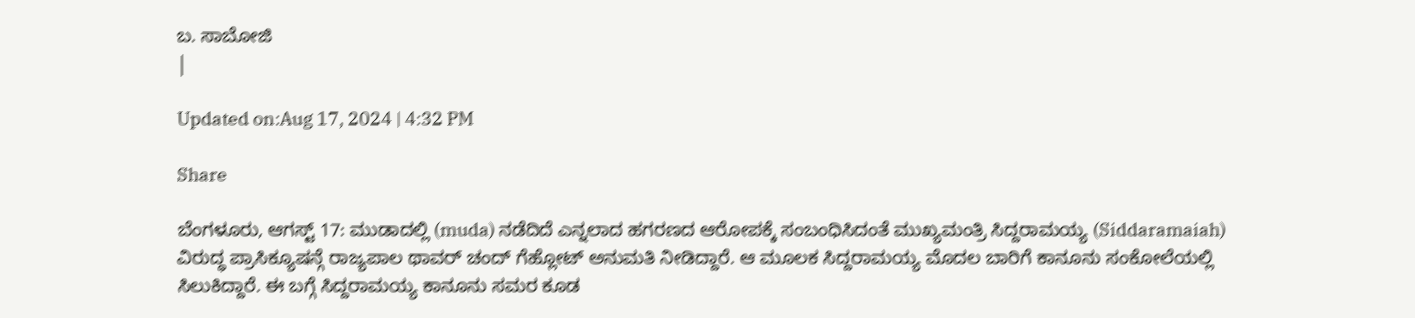ಬ. ಸಾಬೋಜಿ
|

Updated on:Aug 17, 2024 | 4:32 PM

Share

ಬೆಂಗಳೂರು, ಆಗಸ್ಟ್ 17: ಮುಡಾದಲ್ಲಿ (muda) ನಡೆದಿದೆ ಎನ್ನಲಾದ ಹಗರಣದ ಆರೋಪಕ್ಕೆ ಸಂಬಂಧಿಸಿದಂತೆ ಮುಖ್ಯಮಂತ್ರಿ ಸಿದ್ದರಾಮಯ್ಯ (Siddaramaiah) ವಿರುದ್ಧ ಪ್ರಾಸಿಕ್ಯೂಷನ್ಗೆ ರಾಜ್ಯಪಾಲ ಥಾವರ್ ಚಂದ್ ಗೆಹ್ಲೋಟ್ ಅನುಮತಿ ನೀಡಿದ್ದಾರೆ. ಆ ಮೂಲಕ ಸಿದ್ದರಾಮಯ್ಯ ಮೊದಲ ಬಾರಿಗೆ ಕಾನೂನು ಸಂಕೋಲೆಯಲ್ಲಿ ಸಿಲುಕಿದ್ದಾರೆ. ಈ ಬಗ್ಗೆ ಸಿದ್ದರಾಮಯ್ಯ ಕಾನೂನು ಸಮರ ಕೂಡ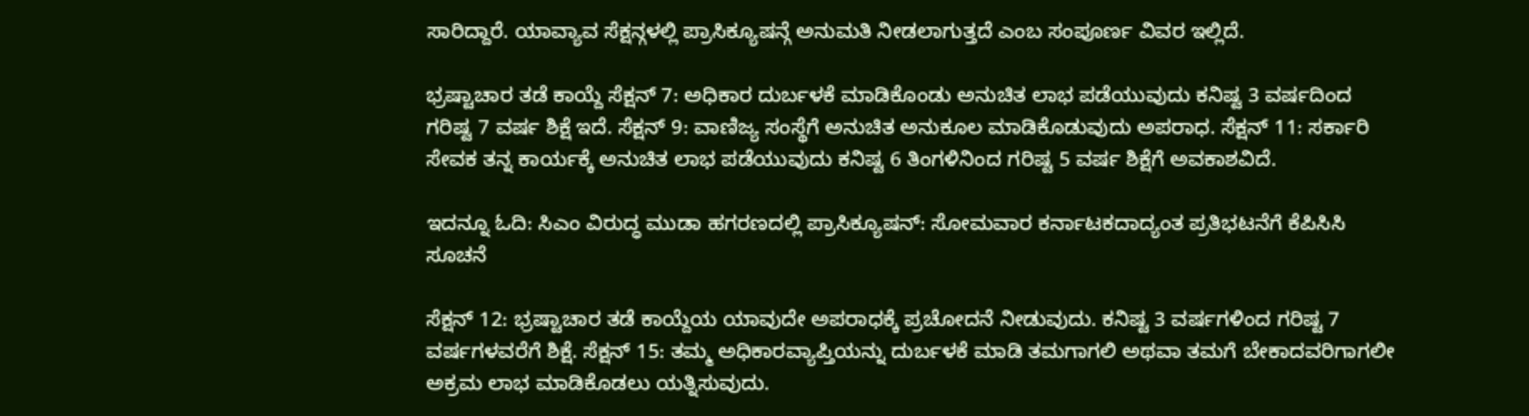ಸಾರಿದ್ದಾರೆ. ಯಾವ್ಯಾವ ಸೆಕ್ಷನ್ಗಳಲ್ಲಿ ಪ್ರಾಸಿಕ್ಯೂಷನ್ಗೆ ಅನುಮತಿ ನೀಡಲಾಗುತ್ತದೆ ಎಂಬ ಸಂಪೂರ್ಣ ವಿವರ ಇಲ್ಲಿದೆ.

ಭ್ರಷ್ಟಾಚಾರ ತಡೆ ಕಾಯ್ದೆ ಸೆಕ್ಷನ್ 7: ಅಧಿಕಾರ ದುರ್ಬಳಕೆ ಮಾಡಿಕೊಂಡು ಅನುಚಿತ ಲಾಭ ಪಡೆಯುವುದು ಕನಿಷ್ಟ 3 ವರ್ಷದಿಂದ ಗರಿಷ್ಟ 7 ವರ್ಷ ಶಿಕ್ಷೆ ಇದೆ. ಸೆಕ್ಷನ್ 9: ವಾಣಿಜ್ಯ ಸಂಸ್ಥೆಗೆ ಅನುಚಿತ ಅನುಕೂಲ ಮಾಡಿಕೊಡುವುದು ಅಪರಾಧ. ಸೆಕ್ಷನ್ 11: ಸರ್ಕಾರಿ ಸೇವಕ ತನ್ನ ಕಾರ್ಯಕ್ಕೆ ಅನುಚಿತ ಲಾಭ ಪಡೆಯುವುದು ಕನಿಷ್ಟ 6 ತಿಂಗಳಿನಿಂದ ಗರಿಷ್ಟ 5 ವರ್ಷ ಶಿಕ್ಷೆಗೆ ಅವಕಾಶವಿದೆ.

ಇದನ್ನೂ ಓದಿ: ಸಿಎಂ ವಿರುದ್ಧ ಮುಡಾ ಹಗರಣದಲ್ಲಿ ಪ್ರಾಸಿಕ್ಯೂಷನ್: ಸೋಮವಾರ ಕರ್ನಾಟಕದಾದ್ಯಂತ ಪ್ರತಿಭಟನೆಗೆ ಕೆಪಿಸಿಸಿ ಸೂಚನೆ

ಸೆಕ್ಷನ್ 12: ಭ್ರಷ್ಟಾಚಾರ ತಡೆ ಕಾಯ್ದೆಯ ಯಾವುದೇ ಅಪರಾಧಕ್ಕೆ ಪ್ರಚೋದನೆ ನೀಡುವುದು. ಕನಿಷ್ಟ 3 ವರ್ಷಗಳಿಂದ ಗರಿಷ್ಟ 7 ವರ್ಷಗಳವರೆಗೆ ಶಿಕ್ಷೆ. ಸೆಕ್ಷನ್ 15: ತಮ್ಮ ಅಧಿಕಾರವ್ಯಾಪ್ತಿಯನ್ನು ದುರ್ಬಳಕೆ ಮಾಡಿ ತಮಗಾಗಲಿ ಅಥವಾ ತಮಗೆ ಬೇಕಾದವರಿಗಾಗಲೀ ಅಕ್ರಮ ಲಾಭ ಮಾಡಿಕೊಡಲು ಯತ್ನಿಸುವುದು.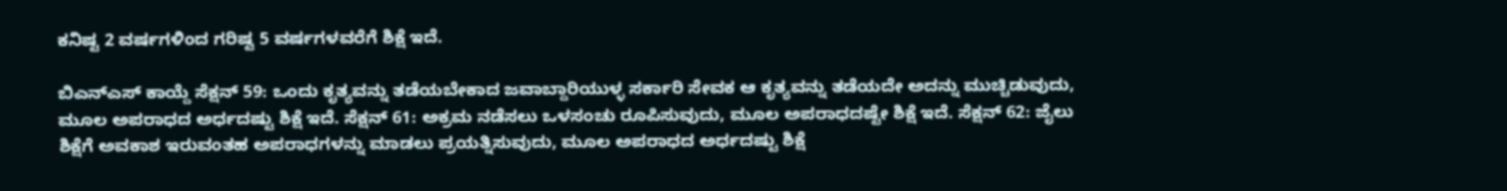ಕನಿಷ್ಟ 2 ವರ್ಷಗಳಿಂದ ಗರಿಷ್ಟ 5 ವರ್ಷಗಳವರೆಗೆ ಶಿಕ್ಷೆ ಇದೆ.

ಬಿಎನ್ಎಸ್ ಕಾಯ್ದೆ ಸೆಕ್ಷನ್ 59: ಒಂದು ಕೃತ್ಯವನ್ನು ತಡೆಯಬೇಕಾದ ಜವಾಬ್ದಾರಿಯುಳ್ಳ ಸರ್ಕಾರಿ ಸೇವಕ ಆ ಕೃತ್ಯವನ್ನು ತಡೆಯದೇ ಅದನ್ನು ಮುಚ್ಚಿಡುವುದು, ಮೂಲ ಅಪರಾಧದ ಅರ್ಧದಷ್ಟು ಶಿಕ್ಷೆ ಇದೆ. ಸೆಕ್ಷನ್ 61: ಅಕ್ರಮ ನಡೆಸಲು ಒಳಸಂಚು ರೂಪಿಸುವುದು, ಮೂಲ ಅಪರಾಧದಷ್ಟೇ ಶಿಕ್ಷೆ ಇದೆ. ಸೆಕ್ಷನ್ 62: ಜೈಲು ಶಿಕ್ಷೆಗೆ ಅವಕಾಶ ಇರುವಂತಹ ಅಪರಾಧಗಳನ್ನು ಮಾಡಲು ಪ್ರಯತ್ನಿಸುವುದು, ಮೂಲ ಅಪರಾಧದ ಅರ್ಧದಷ್ಟು ಶಿಕ್ಷೆ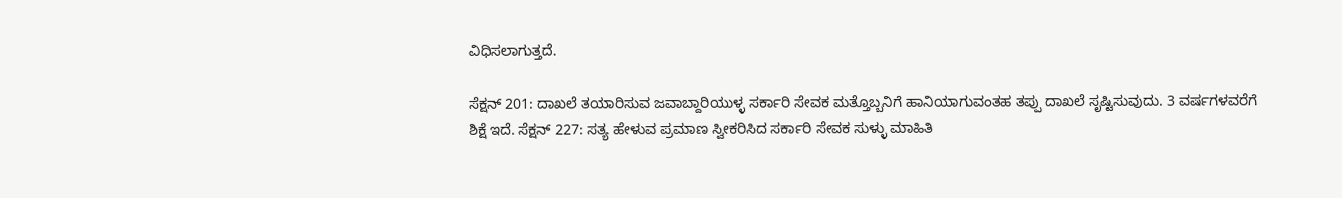ವಿಧಿಸಲಾಗುತ್ತದೆ.

ಸೆಕ್ಷನ್ 201: ದಾಖಲೆ ತಯಾರಿಸುವ ಜವಾಬ್ದಾರಿಯುಳ್ಳ ಸರ್ಕಾರಿ ಸೇವಕ ಮತ್ತೊಬ್ಬನಿಗೆ ಹಾನಿಯಾಗುವಂತಹ ತಪ್ಪು ದಾಖಲೆ ಸೃಷ್ಟಿಸುವುದು. 3 ವರ್ಷಗಳವರೆಗೆ ಶಿಕ್ಷೆ ಇದೆ. ಸೆಕ್ಷನ್ 227: ಸತ್ಯ ಹೇಳುವ ಪ್ರಮಾಣ ಸ್ವೀಕರಿಸಿದ ಸರ್ಕಾರಿ ಸೇವಕ ಸುಳ್ಳು ಮಾಹಿತಿ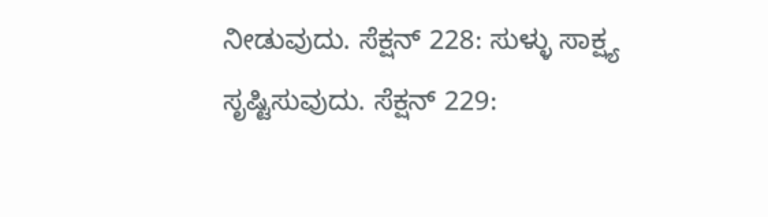ನೀಡುವುದು. ಸೆಕ್ಷನ್ 228: ಸುಳ್ಳು ಸಾಕ್ಷ್ಯ ಸೃಷ್ಟಿಸುವುದು. ಸೆಕ್ಷನ್ 229: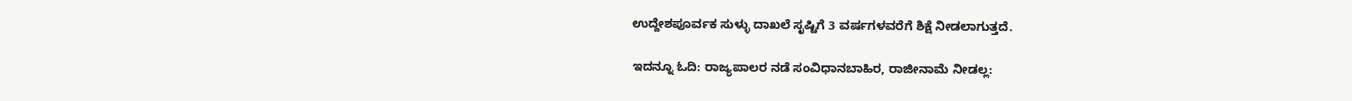ಉದ್ದೇಶಪೂರ್ವಕ ಸುಳ್ಳು ದಾಖಲೆ ಸೃಷ್ಟಿಗೆ 3 ವರ್ಷಗಳವರೆಗೆ ಶಿಕ್ಷೆ ನೀಡಲಾಗುತ್ತದೆ.

ಇದನ್ನೂ ಓದಿ: ರಾಜ್ಯಪಾಲರ ನಡೆ ಸಂವಿಧಾನಬಾಹಿರ, ರಾಜೀನಾಮೆ ನೀಡಲ್ಲ: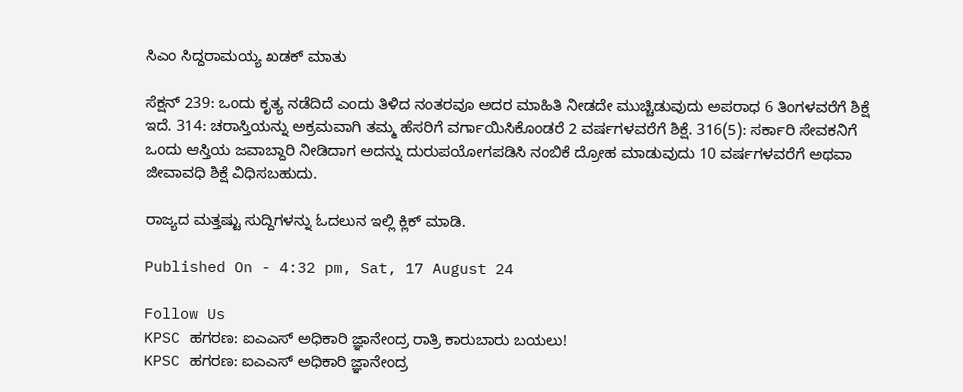ಸಿಎಂ ಸಿದ್ದರಾಮಯ್ಯ ಖಡಕ್ ಮಾತು

ಸೆಕ್ಷನ್ 239: ಒಂದು ಕೃತ್ಯ ನಡೆದಿದೆ ಎಂದು ತಿಳಿದ ನಂತರವೂ ಅದರ ಮಾಹಿತಿ ನೀಡದೇ ಮುಚ್ಚಿಡುವುದು ಅಪರಾಧ 6 ತಿಂಗಳವರೆಗೆ ಶಿಕ್ಷೆ ಇದೆ. 314: ಚರಾಸ್ತಿಯನ್ನು ಅಕ್ರಮವಾಗಿ ತಮ್ಮ ಹೆಸರಿಗೆ ವರ್ಗಾಯಿಸಿಕೊಂಡರೆ 2 ವರ್ಷಗಳವರೆಗೆ ಶಿಕ್ಷೆ. 316(5): ಸರ್ಕಾರಿ ಸೇವಕನಿಗೆ ಒಂದು ಆಸ್ತಿಯ ಜವಾಬ್ದಾರಿ ನೀಡಿದಾಗ ಅದನ್ನು ದುರುಪಯೋಗಪಡಿಸಿ ನಂಬಿಕೆ ದ್ರೋಹ ಮಾಡುವುದು 10 ವರ್ಷಗಳವರೆಗೆ ಅಥವಾ ಜೀವಾವಧಿ ಶಿಕ್ಷೆ ವಿಧಿಸಬಹುದು.

ರಾಜ್ಯದ ಮತ್ತಷ್ಟು ಸುದ್ದಿಗಳನ್ನು ಓದಲುನ ಇಲ್ಲಿ ಕ್ಲಿಕ್ ಮಾಡಿ.

Published On - 4:32 pm, Sat, 17 August 24

Follow Us
KPSC ಹಗರಣ: ಐಎಎಸ್‌ ಅಧಿಕಾರಿ ಜ್ಞಾನೇಂದ್ರ ರಾತ್ರಿ ಕಾರುಬಾರು ಬಯಲು!
KPSC ಹಗರಣ: ಐಎಎಸ್‌ ಅಧಿಕಾರಿ ಜ್ಞಾನೇಂದ್ರ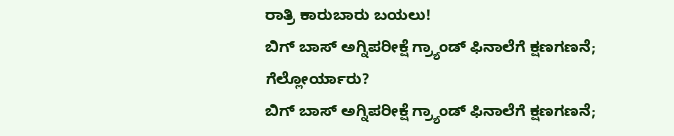ರಾತ್ರಿ ಕಾರುಬಾರು ಬಯಲು!
ಬಿಗ್ ಬಾಸ್ ಅಗ್ನಿಪರೀಕ್ಷೆ ಗ್ರ್ಯಾಂಡ್ ಫಿನಾಲೆಗೆ ಕ್ಷಣಗಣನೆ; ಗೆಲ್ಲೋರ್ಯಾರು?
ಬಿಗ್ ಬಾಸ್ ಅಗ್ನಿಪರೀಕ್ಷೆ ಗ್ರ್ಯಾಂಡ್ ಫಿನಾಲೆಗೆ ಕ್ಷಣಗಣನೆ;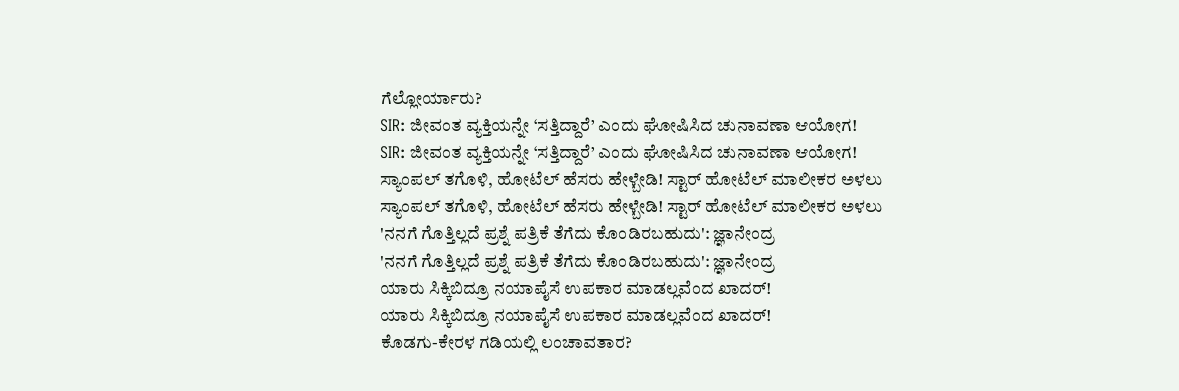ಗೆಲ್ಲೋರ್ಯಾರು?
SIR: ಜೀವಂತ ವ್ಯಕ್ತಿಯನ್ನೇ ‘ಸತ್ತಿದ್ದಾರೆ’ ಎಂದು ಘೋಷಿಸಿದ ಚುನಾವಣಾ ಆಯೋಗ!
SIR: ಜೀವಂತ ವ್ಯಕ್ತಿಯನ್ನೇ ‘ಸತ್ತಿದ್ದಾರೆ’ ಎಂದು ಘೋಷಿಸಿದ ಚುನಾವಣಾ ಆಯೋಗ!
ಸ್ಯಾಂಪಲ್ ತಗೊಳಿ, ಹೋಟೆಲ್ ಹೆಸರು ಹೇಳ್ಬೇಡಿ! ಸ್ಟಾರ್ ಹೋಟೆಲ್ ಮಾಲೀಕರ ಅಳಲು
ಸ್ಯಾಂಪಲ್ ತಗೊಳಿ, ಹೋಟೆಲ್ ಹೆಸರು ಹೇಳ್ಬೇಡಿ! ಸ್ಟಾರ್ ಹೋಟೆಲ್ ಮಾಲೀಕರ ಅಳಲು
'ನನಗೆ ಗೊತ್ತಿಲ್ಲದೆ ಪ್ರಶ್ನೆ ಪತ್ರಿಕೆ ತೆಗೆದು ಕೊಂಡಿರಬಹುದು': ಜ್ಞಾನೇಂದ್ರ
'ನನಗೆ ಗೊತ್ತಿಲ್ಲದೆ ಪ್ರಶ್ನೆ ಪತ್ರಿಕೆ ತೆಗೆದು ಕೊಂಡಿರಬಹುದು': ಜ್ಞಾನೇಂದ್ರ
ಯಾರು ಸಿಕ್ಕಿಬಿದ್ರೂ ನಯಾಪೈಸೆ ಉಪಕಾರ ಮಾಡಲ್ಲವೆಂದ ಖಾದರ್!
ಯಾರು ಸಿಕ್ಕಿಬಿದ್ರೂ ನಯಾಪೈಸೆ ಉಪಕಾರ ಮಾಡಲ್ಲವೆಂದ ಖಾದರ್!
ಕೊಡಗು-ಕೇರಳ ಗಡಿಯಲ್ಲಿ ಲಂಚಾವತಾರ?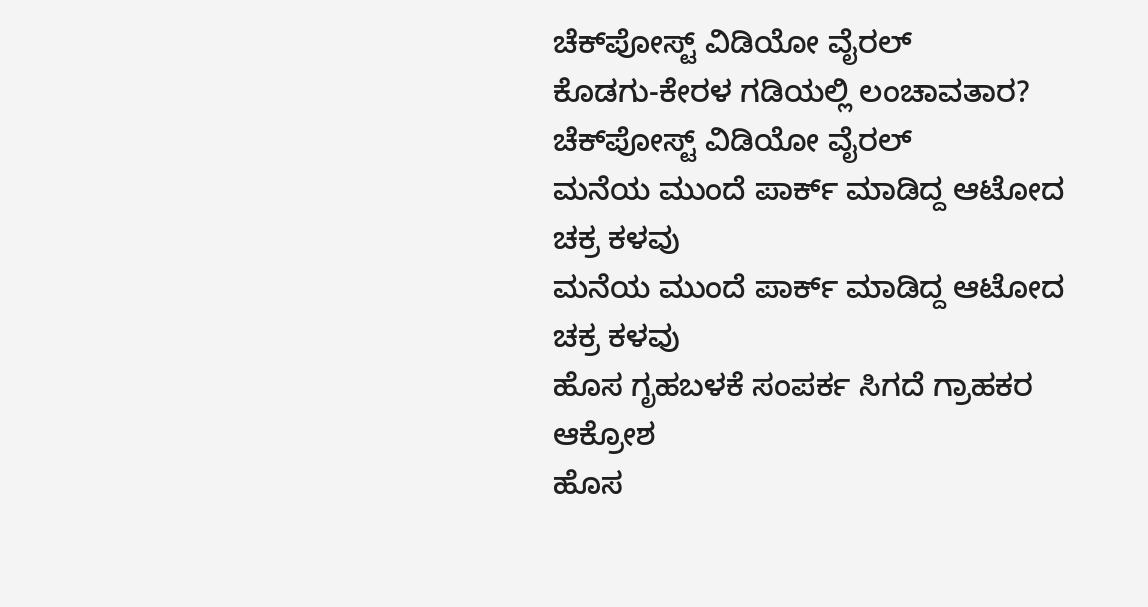ಚೆಕ್‌ಪೋಸ್ಟ್‌ ವಿಡಿಯೋ ವೈರಲ್
ಕೊಡಗು-ಕೇರಳ ಗಡಿಯಲ್ಲಿ ಲಂಚಾವತಾರ? ಚೆಕ್‌ಪೋಸ್ಟ್‌ ವಿಡಿಯೋ ವೈರಲ್
ಮನೆಯ ಮುಂದೆ ಪಾರ್ಕ್ ಮಾಡಿದ್ದ ಆಟೋದ ಚಕ್ರ ಕಳವು
ಮನೆಯ ಮುಂದೆ ಪಾರ್ಕ್ ಮಾಡಿದ್ದ ಆಟೋದ ಚಕ್ರ ಕಳವು
ಹೊಸ ಗೃಹಬಳಕೆ ಸಂಪರ್ಕ ಸಿಗದೆ ಗ್ರಾಹಕರ ಆಕ್ರೋಶ
ಹೊಸ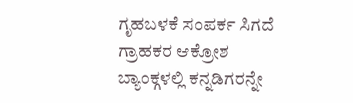ಗೃಹಬಳಕೆ ಸಂಪರ್ಕ ಸಿಗದೆ ಗ್ರಾಹಕರ ಆಕ್ರೋಶ
ಬ್ಯಾಂಕ್ಗಳಲ್ಲಿ ಕನ್ನಡಿಗರನ್ನೇ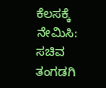ಕೆಲಸಕ್ಕೆ ನೇಮಿಸಿ: ಸಚಿವ ತಂಗಡಗಿ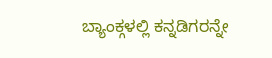ಬ್ಯಾಂಕ್ಗಳಲ್ಲಿ ಕನ್ನಡಿಗರನ್ನೇ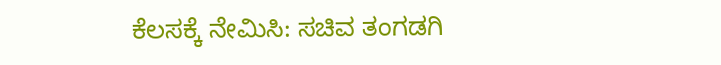ಕೆಲಸಕ್ಕೆ ನೇಮಿಸಿ: ಸಚಿವ ತಂಗಡಗಿ